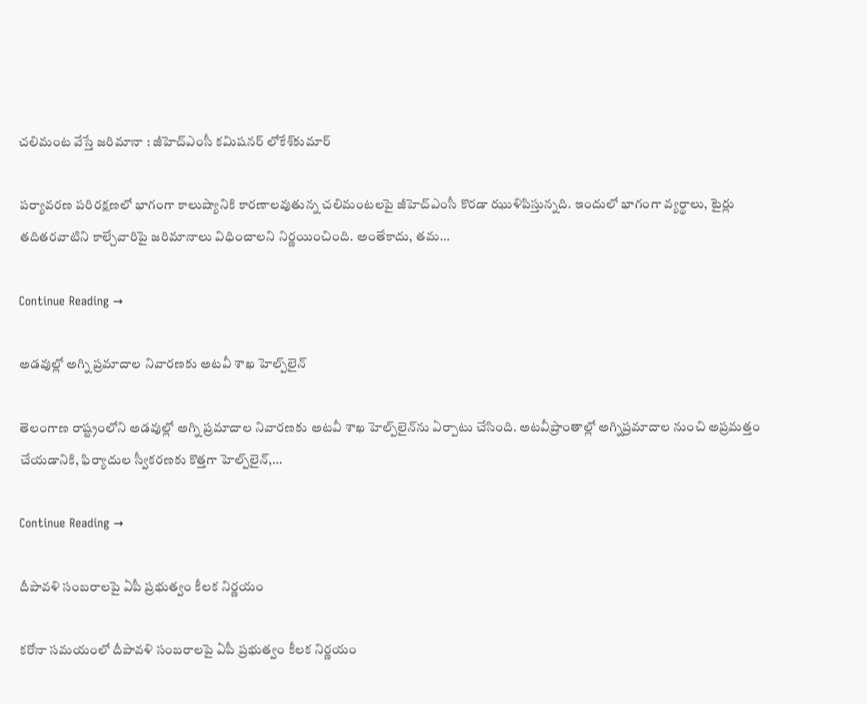చలిమంట వేస్తే జరిమానా : జీహెచ్‌ఎంసీ కమిషనర్‌ లోకేశ్‌కుమార్‌

పర్యావరణ పరిరక్షణలో భాగంగా కాలుష్యానికి కారణాలవుతున్న చలిమంటలపై జీహెచ్‌ఎంసీ కొరడా ఝుళిపిస్తున్నది. ఇందులో భాగంగా వ్యర్థాలు, టైర్లు తదితరవాటిని కాల్చేవారిపై జరిమానాలు విధించాలని నిర్ణయించింది. అంతేకాదు, తమ…

Continue Reading →

అడ‌వుల్లో అగ్ని ప్రమాదాల నివారణకు అటవీ శాఖ హెల్ప్‌లైన్‌

తెలంగాణ రాష్ట్రంలోని అడ‌వుల్లో అగ్ని ప్రమాదాల నివారణకు అటవీ శాఖ హెల్ప్‌లైన్‌ను ఏర్పాటు చేసింది. అట‌వీ‌ప్రాం‌తాల్లో అగ్ని‌ప్ర‌మా‌దాల నుంచి అప్ర‌మత్తం చేయ‌డా‌నికి, ఫిర్యా‌దుల స్వీక‌ర‌ణకు కొత్తగా హెల్ప్‌‌లైన్‌,…

Continue Reading →

దీపావళి సంబరాలపై ఏపీ ప్రభుత్వం కీలక నిర్ణయం

కరోనా సమయంలో దీపావళి సంబరాలపై ఏపీ ప్రభుత్వం కీలక నిర్ణయం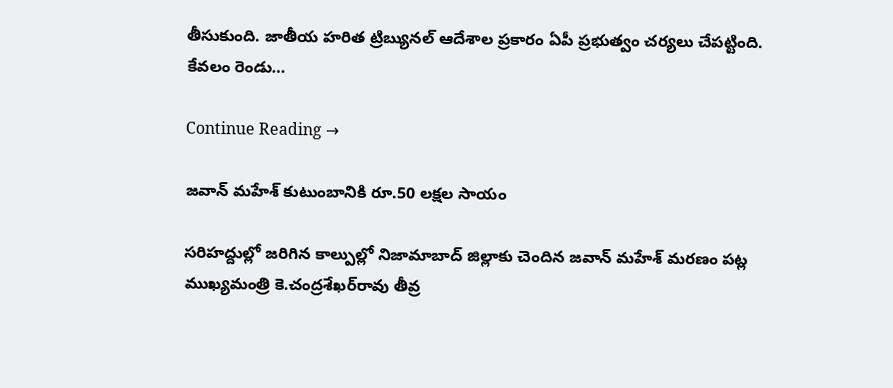తీసుకుంది. జాతీయ హరిత ట్రిబ్యునల్ ఆదేశాల ప్రకారం ఏపీ ప్రభుత్వం చర్యలు చేపట్టింది. కేవలం రెండు…

Continue Reading →

జవాన్‌ మహేశ్‌ కుటుంబానికి రూ.50 లక్షల సాయం

సరిహద్దుల్లో జరిగిన కాల్పుల్లో నిజామాబాద్‌ జిల్లాకు చెందిన జవాన్‌ మహేశ్‌ మరణం పట్ల ముఖ్యమంత్రి కె.చంద్రశేఖర్‌రావు తీవ్ర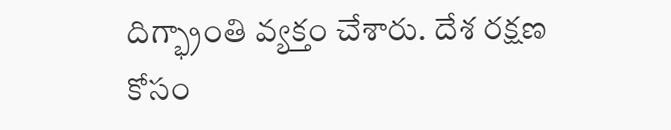దిగ్భ్రాంతి వ్యక్తం చేశారు. దేశ రక్షణ కోసం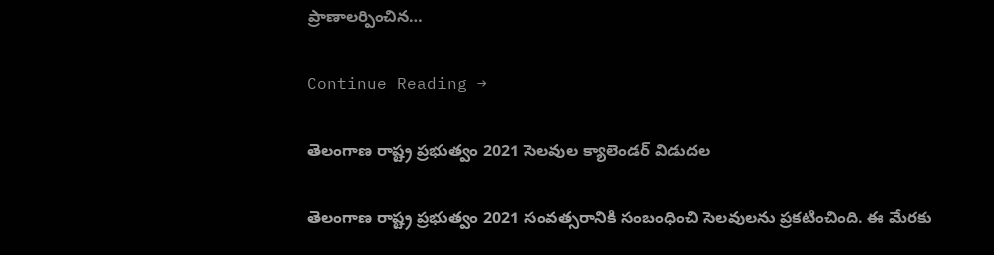ప్రాణాలర్పించిన…

Continue Reading →

తెలంగాణ రాష్ట్ర ప్రభుత్వం 2021 సెలవుల క్యాలెండర్‌ విడుదల

తెలంగాణ రాష్ట్ర ప్రభుత్వం 2021 సంవత్సరానికి సంబంధించి సెలవులను ప్రకటించింది. ఈ మేరకు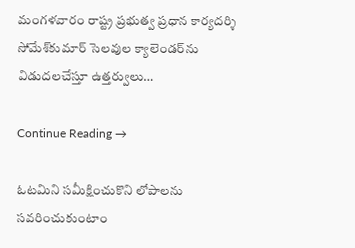మంగళవారం రాష్ట్ర ప్రభుత్వ ప్రధాన కార్యదర్శి సోమేశ్‌కుమార్‌ సెలవుల క్యాలెండర్‌ను విడుదలచేస్తూ ఉత్తర్వులు…

Continue Reading →

ఓట‌మిని స‌మీక్షించుకొని లోపాల‌ను స‌వ‌రించుకుంటాం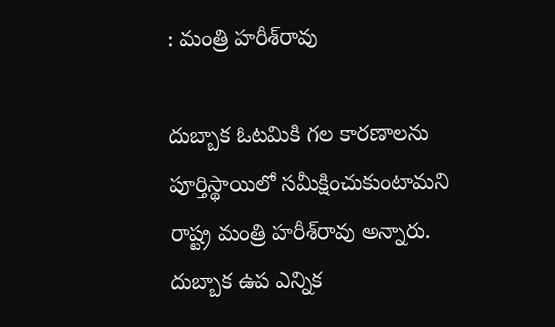: మంత్రి హరీశ్‌రావు

దుబ్బాక ఓటమికి గల కారణాలను పూర్తిస్థాయిలో సమీక్షించుకుంటామని రాష్ట్ర మంత్రి హరీశ్‌రావు అన్నారు. దుబ్బాక ఉప ఎన్నిక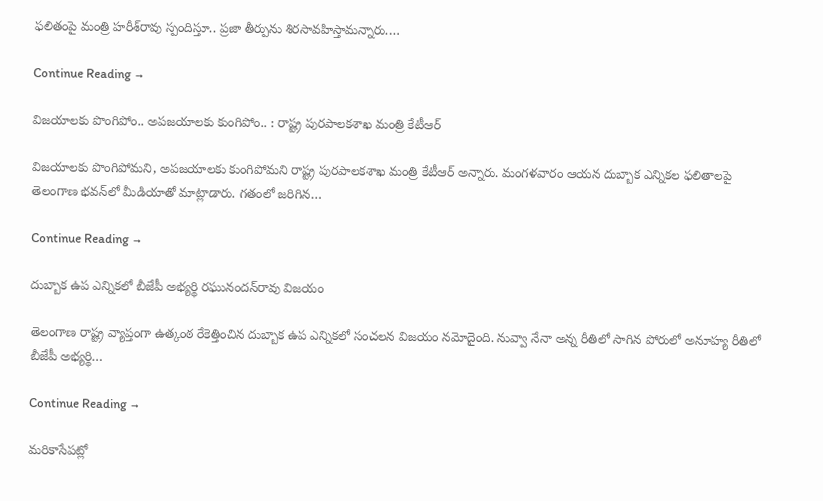ఫలితంపై మంత్రి హరీశ్‌రావు స్పందిస్తూ.. ప్రజా తీర్పును శిరసావహిస్తామన్నారు.…

Continue Reading →

విజయాలకు పొంగిపోం.. అపజయాలకు కుంగిపోం.. : రాష్ట్ర పురపాలకశాఖ మంత్రి కేటీఆర్‌

విజయాలకు పొంగిపోమని, అపజయాలకు కుంగిపోమని రాష్ట్ర పురపాలకశాఖ మంత్రి కేటీఆర్‌ అన్నారు. మంగళవారం ఆయన దుబ్బాక ఎన్నికల ఫలితాలపై తెలంగాణ భవన్‌లో మీడియాతో మాట్లాడారు. గతంలో జరిగిన…

Continue Reading →

దుబ్బాక ఉప ఎన్నికలో బీజేపీ అభ్యర్థి రఘునందన్‌రావు విజయం

తెలంగాణ రాష్ట్ర వ్యాప్తంగా ఉత్కంఠ రేకెత్తించిన దుబ్బాక ఉప ఎన్నికలో సంచలన విజయం నమోదైంది. నువ్వా నేనా అన్న రీతిలో సాగిన పోరులో అనూహ్య రీతిలో బీజేపీ అభ్యర్థి…

Continue Reading →

మరికాసేపట్లో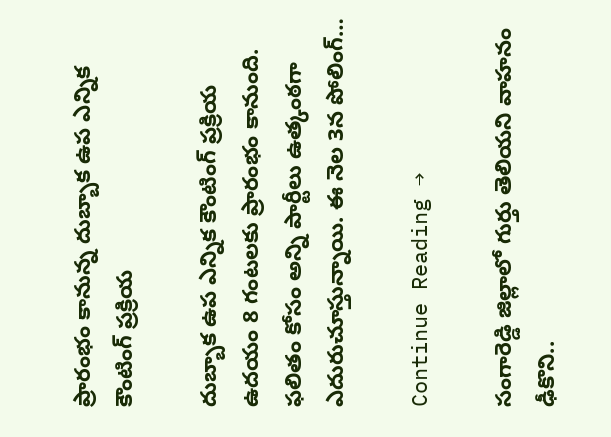ప్రారంభం కానున్న దుబ్బాక ఉప ఎన్నిక కౌంటింగ్‌ ప్రక్రియ

దుబ్బాక ఉప ఎన్నిక కౌంటింగ్‌ ప్రక్రియ ఉదయం 8 గంటలకు ప్రారంభం కానుంది. ఫలితం కోసం అన్ని పార్టీలు ఉత్కంఠగా ఎదురుచూస్తున్నాయి. ఈ నెల 3న పోలింగ్‌…

Continue Reading →

సంగారెడ్డి జిల్లాలో గుర్తు తెలియని వాహనం ఢీకొని..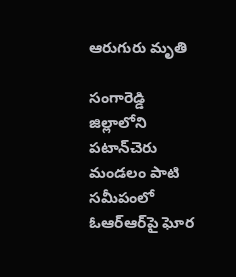ఆరుగురు మృతి

సంగారెడ్డి జిల్లాలోని పటాన్‌చెరు మండలం పాటి సమీపంలో ఓఆర్‌ఆర్‌పై ఘోర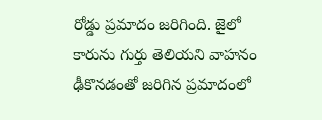రోడ్డు ప్రమాదం జరిగింది. జైలో కారును గుర్తు తెలియని వాహనం ఢీకొనడంతో జరిగిన ప్రమాదంలో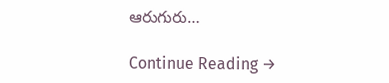ఆరుగురు…

Continue Reading →